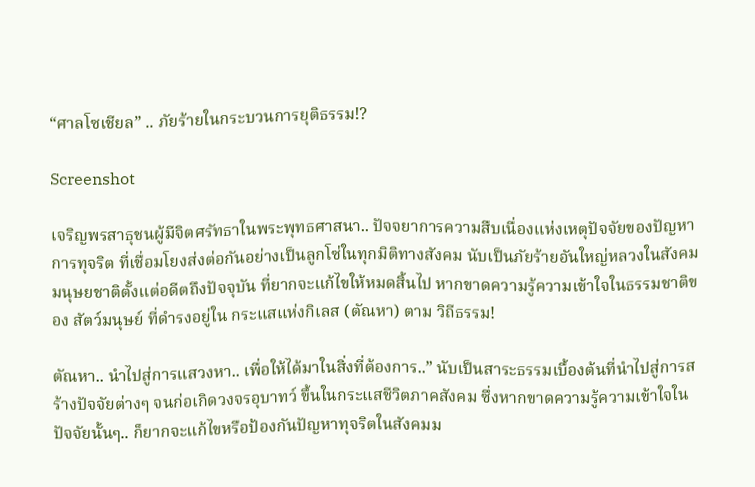“ศาลโซเชียล” .. ภัยร้ายในกระบวนการยุติธรรม!?

Screenshot

เจริญพรสาธุชนผู้มีจิตศรัทธาในพระพุทธศาสนา.. ปัจจยาการความสืบเนื่องแห่งเหตุปัจจัยของปัญหาการทุจริต ที่เชื่อมโยงส่งต่อกันอย่างเป็นลูกโซ่ในทุกมิติทางสังคม นับเป็นภัยร้ายอันใหญ่หลวงในสังคมมนุษยชาติตั้งแต่อดีตถึงปัจจุบัน ที่ยากจะแก้ไขให้หมดสิ้นไป หากขาดความรู้ความเข้าใจในธรรมชาติของ สัตว์มนุษย์ ที่ดำรงอยู่ใน กระแสแห่งกิเลส (ตัณหา) ตาม วิถีธรรม!

ตัณหา.. นำไปสู่การแสวงหา.. เพื่อให้ได้มาในสิ่งที่ต้องการ..” นับเป็นสาระธรรมเบื้องต้นที่นำไปสู่การสร้างปัจจัยต่างๆ จนก่อเกิดวงจรอุบาทว์ ขึ้นในกระแสชีวิตภาคสังคม ซึ่งหากขาดความรู้ความเข้าใจในปัจจัยนั้นๆ.. ก็ยากจะแก้ไขหรือป้องกันปัญหาทุจริตในสังคมม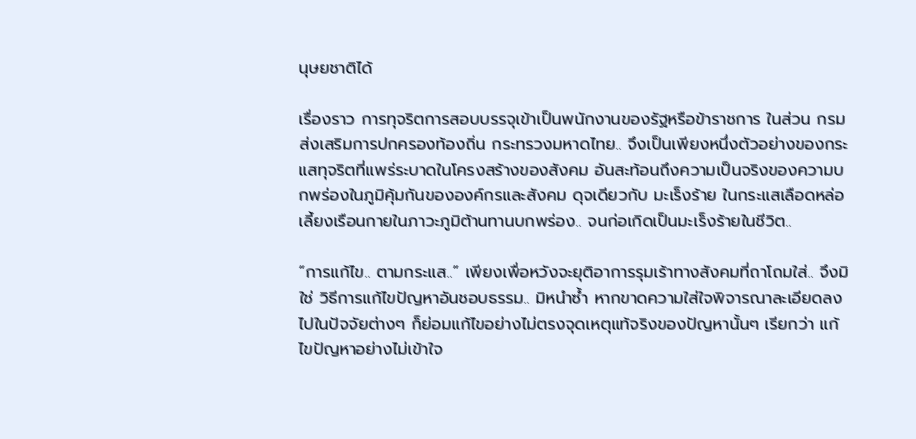นุษยชาติได้

เรื่องราว การทุจริตการสอบบรรจุเข้าเป็นพนักงานของรัฐหรือข้าราชการ ในส่วน กรมส่งเสริมการปกครองท้องถิ่น กระทรวงมหาดไทย.. จึงเป็นเพียงหนึ่งตัวอย่างของกระแสทุจริตที่แพร่ระบาดในโครงสร้างของสังคม อันสะท้อนถึงความเป็นจริงของความบกพร่องในภูมิคุ้มกันขององค์กรและสังคม ดุจเดียวกับ มะเร็งร้าย ในกระแสเลือดหล่อเลี้ยงเรือนกายในภาวะภูมิต้านทานบกพร่อง.. จนก่อเกิดเป็นมะเร็งร้ายในชีวิต..

“การแก้ไข.. ตามกระแส..” เพียงเพื่อหวังจะยุติอาการรุมเร้าทางสังคมที่ถาโถมใส่.. จึงมิใช่ วิธีการแก้ไขปัญหาอันชอบธรรม.. มิหนำซ้ำ หากขาดความใส่ใจพิจารณาละเอียดลงไปในปัจจัยต่างๆ ก็ย่อมแก้ไขอย่างไม่ตรงจุดเหตุแท้จริงของปัญหานั้นๆ เรียกว่า แก้ไขปัญหาอย่างไม่เข้าใจ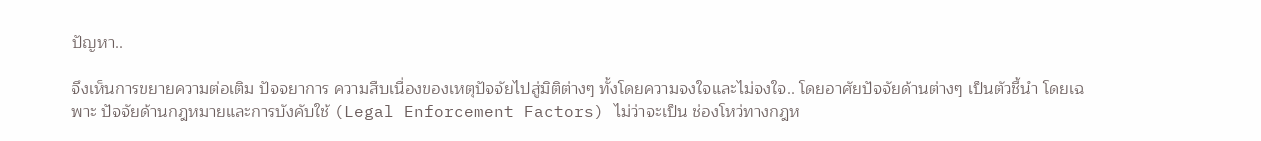ปัญหา..

จึงเห็นการขยายความต่อเติม ปัจจยาการ ความสืบเนื่องของเหตุปัจจัยไปสู่มิติต่างๆ ทั้งโดยความจงใจและไม่จงใจ.. โดยอาศัยปัจจัยด้านต่างๆ เป็นตัวชี้นำ โดยเฉพาะ ปัจจัยด้านกฎหมายและการบังคับใช้ (Legal Enforcement Factors) ไม่ว่าจะเป็น ช่องโหว่ทางกฎห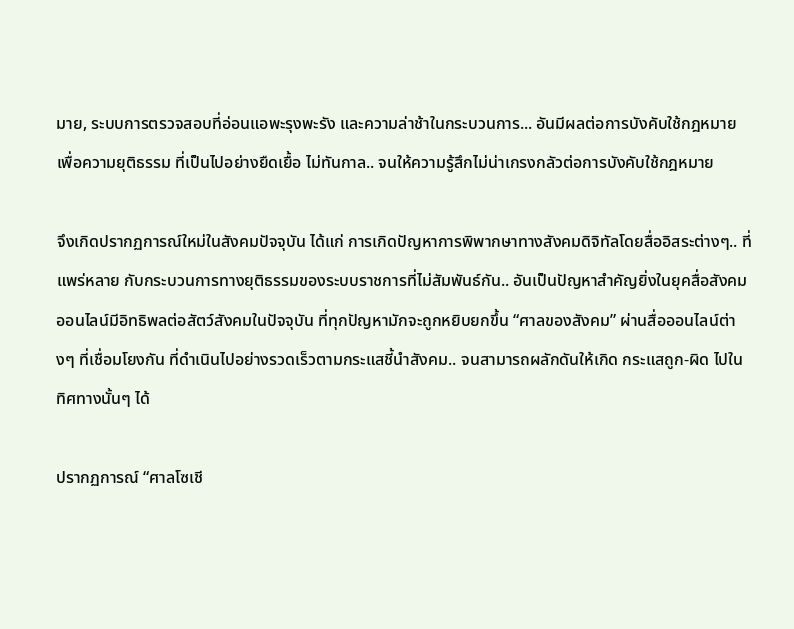มาย, ระบบการตรวจสอบที่อ่อนแอพะรุงพะรัง และความล่าช้าในกระบวนการ... อันมีผลต่อการบังคับใช้กฎหมายเพื่อความยุติธรรม ที่เป็นไปอย่างยืดเยื้อ ไม่ทันกาล.. จนให้ความรู้สึกไม่น่าเกรงกลัวต่อการบังคับใช้กฎหมาย

จึงเกิดปรากฏการณ์ใหม่ในสังคมปัจจุบัน ได้แก่ การเกิดปัญหาการพิพากษาทางสังคมดิจิทัลโดยสื่ออิสระต่างๆ.. ที่แพร่หลาย กับกระบวนการทางยุติธรรมของระบบราชการที่ไม่สัมพันธ์กัน.. อันเป็นปัญหาสำคัญยิ่งในยุคสื่อสังคมออนไลน์มีอิทธิพลต่อสัตว์สังคมในปัจจุบัน ที่ทุกปัญหามักจะถูกหยิบยกขึ้น “ศาลของสังคม” ผ่านสื่อออนไลน์ต่างๆ ที่เชื่อมโยงกัน ที่ดำเนินไปอย่างรวดเร็วตามกระแสชี้นำสังคม.. จนสามารถผลักดันให้เกิด กระแสถูก-ผิด ไปในทิศทางนั้นๆ ได้

ปรากฏการณ์ “ศาลโซเชี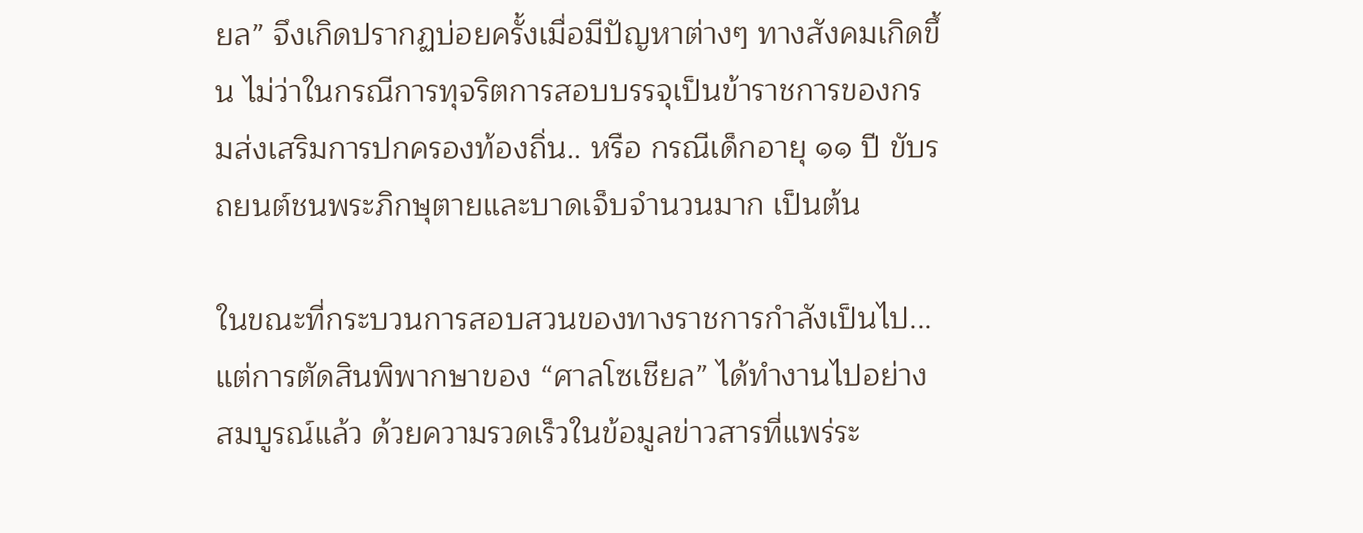ยล” จึงเกิดปรากฏบ่อยครั้งเมื่อมีปัญหาต่างๆ ทางสังคมเกิดขึ้น ไม่ว่าในกรณีการทุจริตการสอบบรรจุเป็นข้าราชการของกรมส่งเสริมการปกครองท้องถิ่น.. หรือ กรณีเด็กอายุ ๑๑ ปี ขับรถยนต์ชนพระภิกษุตายและบาดเจ็บจำนวนมาก เป็นต้น

ในขณะที่กระบวนการสอบสวนของทางราชการกำลังเป็นไป... แต่การตัดสินพิพากษาของ “ศาลโซเชียล” ได้ทำงานไปอย่างสมบูรณ์แล้ว ด้วยความรวดเร็วในข้อมูลข่าวสารที่แพร่ระ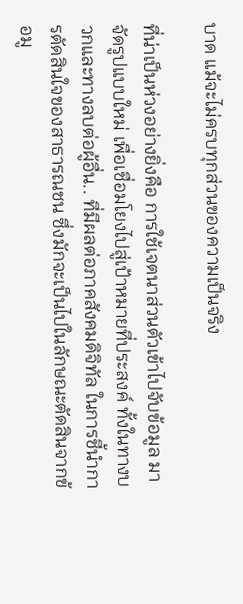บาด แม้จะไม่ครบทุกส่วนของความเป็นจริง

ที่น่าเป็นห่วงอย่างยิ่งคือ การใช้เจตนาส่วนตัวเข้าไปจับข้อมูล มาจัดรูปแบบใหม่ เพื่อเชื่อมโยงไปสู่เป้าหมายที่ประสงค์ ทั้งในทางบวกและทางลบต่อผู้อื่น.. ที่มีผลต่อภาคสังคมดิจิทัล ในการชี้นำการตัดสินใจของสาธารณชน ซึ่งมักจะเป็นไปในลักษณะตัดสินจากข้อมู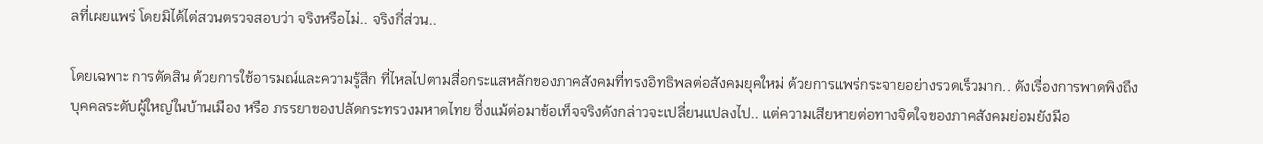ลที่เผยแพร่ โดยมิได้ไต่สวนตรวจสอบว่า จริงหรือไม่.. จริงกี่ส่วน..

โดยเฉพาะ การตัดสิน ด้วยการใช้อารมณ์และความรู้สึก ที่ไหลไปตามสื่อกระแสหลักของภาคสังคมที่ทรงอิทธิพลต่อสังคมยุคใหม่ ด้วยการแพร่กระจายอย่างรวดเร็วมาก.. ดังเรื่องการพาดพิงถึง บุคคลระดับผู้ใหญ่ในบ้านเมือง หรือ ภรรยาของปลัดกระทรวงมหาดไทย ซึ่งแม้ต่อมาข้อเท็จจริงดังกล่าวจะเปลี่ยนแปลงไป.. แต่ความเสียหายต่อทางจิตใจของภาคสังคมย่อมยังมีอ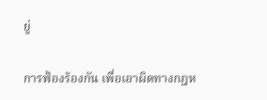ยู่

การฟ้องร้องกัน เพื่อเอาผิดทางกฎห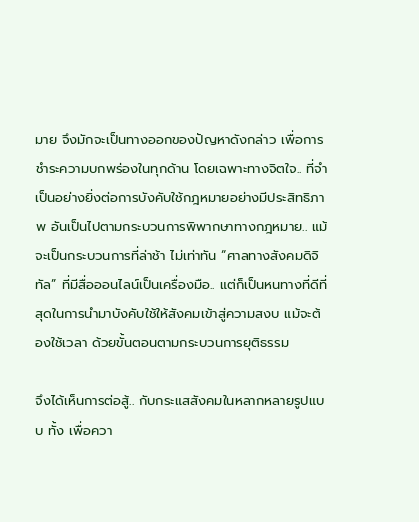มาย จึงมักจะเป็นทางออกของปัญหาดังกล่าว เพื่อการชำระความบกพร่องในทุกด้าน โดยเฉพาะทางจิตใจ.. ที่จำเป็นอย่างยิ่งต่อการบังคับใช้กฎหมายอย่างมีประสิทธิภาพ อันเป็นไปตามกระบวนการพิพากษาทางกฎหมาย.. แม้จะเป็นกระบวนการที่ล่าช้า ไม่เท่าทัน “ศาลทางสังคมดิจิทัล” ที่มีสื่อออนไลน์เป็นเครื่องมือ.. แต่ก็เป็นหนทางที่ดีที่สุดในการนำมาบังคับใช้ให้สังคมเข้าสู่ความสงบ แม้จะต้องใช้เวลา ด้วยขั้นตอนตามกระบวนการยุติธรรม

จึงได้เห็นการต่อสู้.. กับกระแสสังคมในหลากหลายรูปแบบ ทั้ง เพื่อควา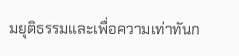มยุติธรรมและเพื่อความเท่าทันก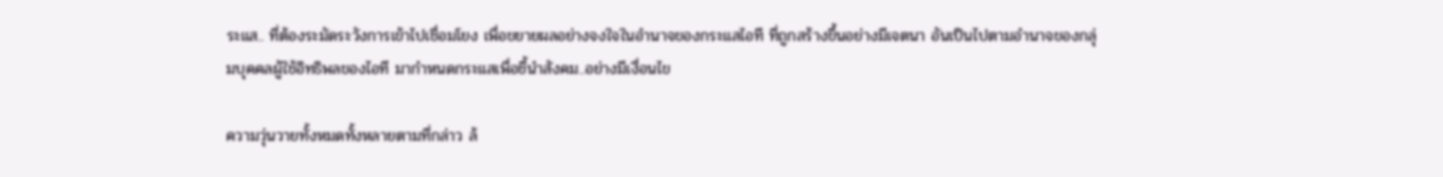ระแส.. ที่ต้องระมัดระวังการเข้าไปเชื่อมโยง เพื่อขยายผลอย่างจงใจในอำนาจของกระแสไอที ที่ถูกสร้างขึ้นอย่างมีเจตนา อันเป็นไปตามอำนาจของกลุ่มบุคคลผู้ใช้อิทธิพลของไอที มากำหนดกระแสเพื่อชี้นำสังคม..อย่างมีเงื่อนไข

ความวุ่นวายทั้งหมดทั้งหลายตามที่กล่าว ล้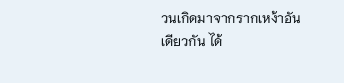วนเกิดมาจากรากเหง้าอันเดียวกัน ได้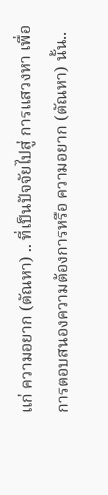แก่ ความอยาก (ตัณหา) .. ที่เป็นปัจจัยไปสู่ การแสวงหา เพื่อการตอบสนองความต้องการหรือ ความอยาก (ตัณหา) นั้น..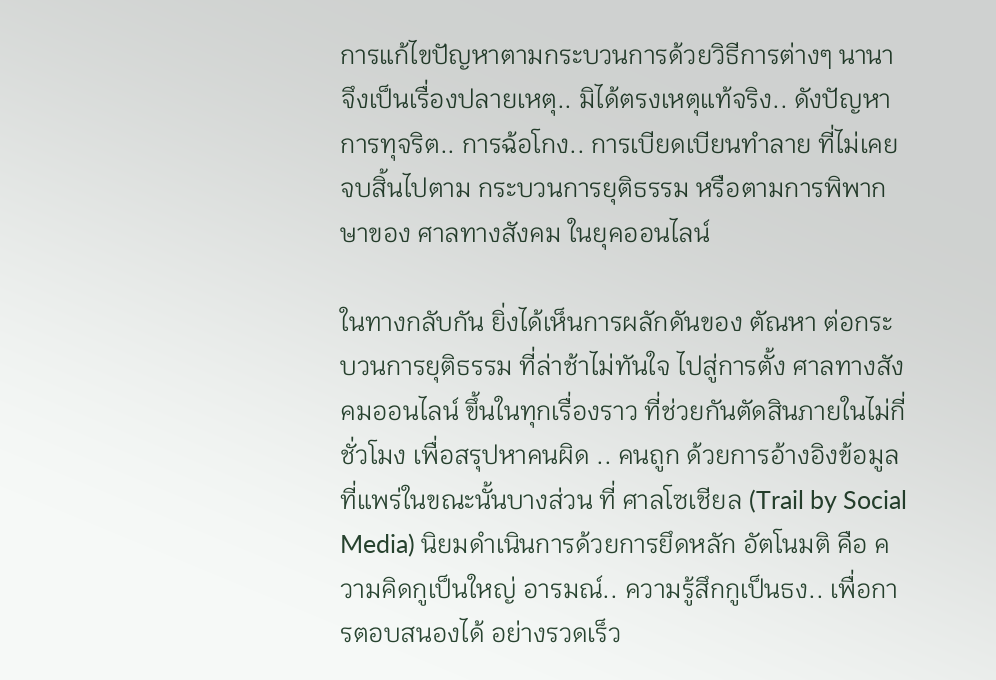การแก้ไขปัญหาตามกระบวนการด้วยวิธีการต่างๆ นานา จึงเป็นเรื่องปลายเหตุ.. มิได้ตรงเหตุแท้จริง.. ดังปัญหาการทุจริต.. การฉ้อโกง.. การเบียดเบียนทำลาย ที่ไม่เคยจบสิ้นไปตาม กระบวนการยุติธรรม หรือตามการพิพากษาของ ศาลทางสังคม ในยุคออนไลน์

ในทางกลับกัน ยิ่งได้เห็นการผลักดันของ ตัณหา ต่อกระบวนการยุติธรรม ที่ล่าช้าไม่ทันใจ ไปสู่การตั้ง ศาลทางสังคมออนไลน์ ขึ้นในทุกเรื่องราว ที่ช่วยกันตัดสินภายในไม่กี่ชั่วโมง เพื่อสรุปหาคนผิด .. คนถูก ด้วยการอ้างอิงข้อมูลที่แพร่ในขณะนั้นบางส่วน ที่ ศาลโซเชียล (Trail by Social Media) นิยมดำเนินการด้วยการยึดหลัก อัตโนมติ คือ ความคิดกูเป็นใหญ่ อารมณ์.. ความรู้สึกกูเป็นธง.. เพื่อการตอบสนองได้ อย่างรวดเร็ว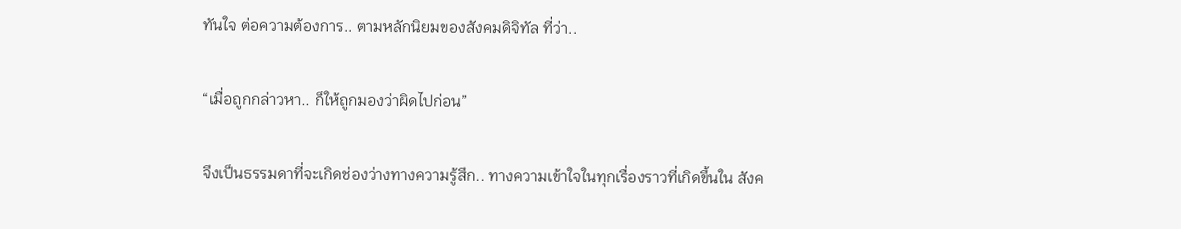ทันใจ ต่อความต้องการ.. ตามหลักนิยมของสังคมดิจิทัล ที่ว่า..

“เมื่อถูกกล่าวหา.. ก็ให้ถูกมองว่าผิดไปก่อน”

จึงเป็นธรรมดาที่จะเกิดช่องว่างทางความรู้สึก.. ทางความเข้าใจในทุกเรื่องราวที่เกิดขึ้นใน สังค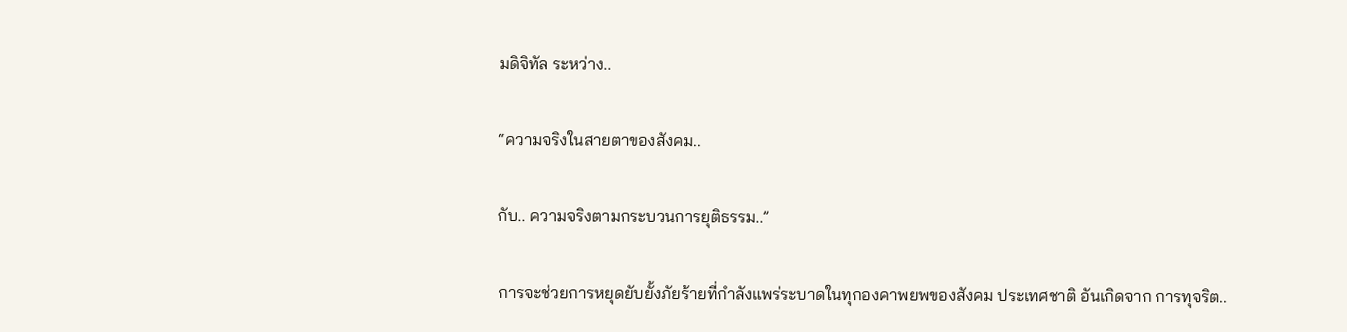มดิจิทัล ระหว่าง..

“ความจริงในสายตาของสังคม..

กับ.. ความจริงตามกระบวนการยุติธรรม..”

การจะช่วยการหยุดยับยั้งภัยร้ายที่กำลังแพร่ระบาดในทุกองคาพยพของสังคม ประเทศชาติ อันเกิดจาก การทุจริต..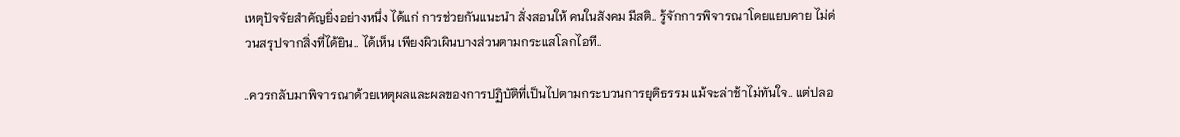เหตุปัจจัยสำคัญยิ่งอย่างหนึ่ง ได้แก่ การช่วยกันแนะนำ สั่งสอนให้ คนในสังคม มีสติ.. รู้จักการพิจารณาโดยแยบคาย ไม่ด่วนสรุปจากสิ่งที่ได้ยิน.. ได้เห็น เพียงผิวเผินบางส่วนตามกระแสโลกไอที..

..ควรกลับมาพิจารณาด้วยเหตุผลและผลของการปฏิบัติที่เป็นไปตามกระบวนการยุติธรรม แม้จะล่าช้าไม่ทันใจ.. แต่ปลอ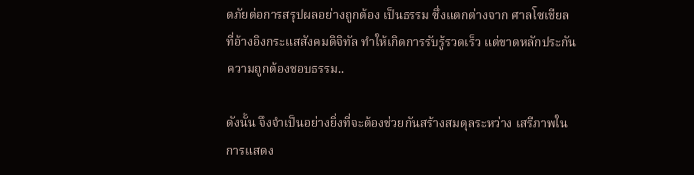ดภัยต่อการสรุปผลอย่างถูกต้อง เป็นธรรม ซึ่งแตกต่างจาก ศาลโซเชียล ที่อ้างอิงกระแสสังคมดิจิทัล ทำให้เกิดการรับรู้รวดเร็ว แต่ขาดหลักประกันความถูกต้องชอบธรรม..

ดังนั้น จึงจำเป็นอย่างยิ่งที่จะต้องช่วยกันสร้างสมดุลระหว่าง เสรีภาพในการแสดง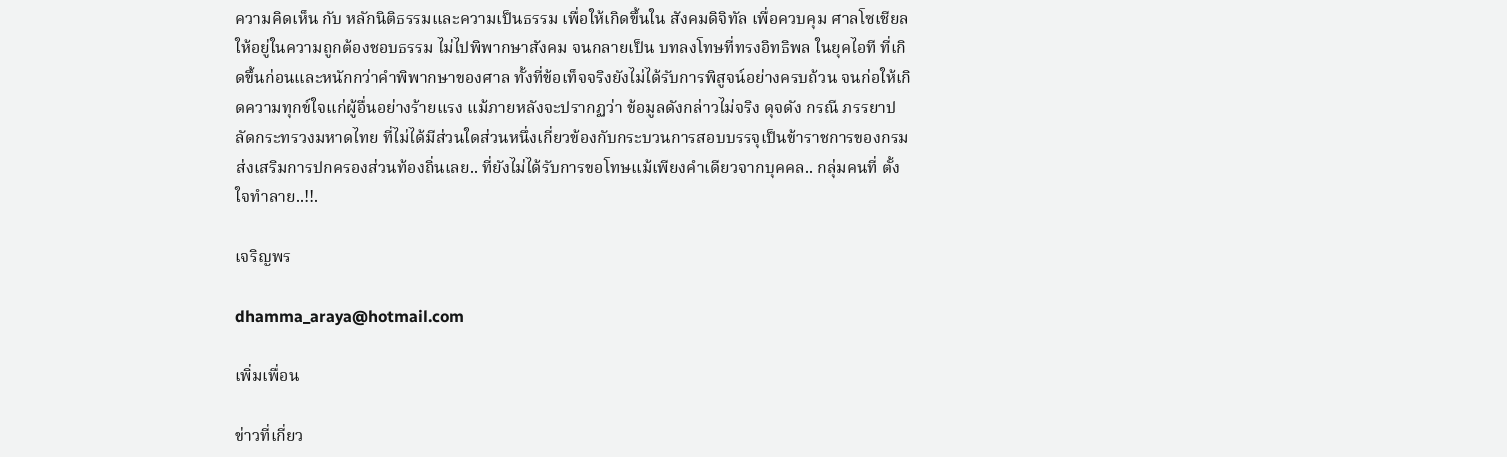ความคิดเห็น กับ หลักนิติธรรมและความเป็นธรรม เพื่อให้เกิดขึ้นใน สังคมดิจิทัล เพื่อควบคุม ศาลโซเชียล ให้อยู่ในความถูกต้องชอบธรรม ไม่ไปพิพากษาสังคม จนกลายเป็น บทลงโทษที่ทรงอิทธิพล ในยุคไอที ที่เกิดขึ้นก่อนและหนักกว่าคำพิพากษาของศาล ทั้งที่ข้อเท็จจริงยังไม่ได้รับการพิสูจน์อย่างครบถ้วน จนก่อให้เกิดความทุกข์ใจแก่ผู้อื่นอย่างร้ายแรง แม้ภายหลังจะปรากฏว่า ข้อมูลดังกล่าวไม่จริง ดุจดัง กรณี ภรรยาปลัดกระทรวงมหาดไทย ที่ไม่ได้มีส่วนใดส่วนหนึ่งเกี่ยวข้องกับกระบวนการสอบบรรจุเป็นข้าราชการของกรมส่งเสริมการปกครองส่วนท้องถิ่นเลย.. ที่ยังไม่ได้รับการขอโทษแม้เพียงคำเดียวจากบุคคล.. กลุ่มคนที่ ตั้งใจทำลาย..!!.

เจริญพร

dhamma_araya@hotmail.com

เพิ่มเพื่อน

ข่าวที่เกี่ยว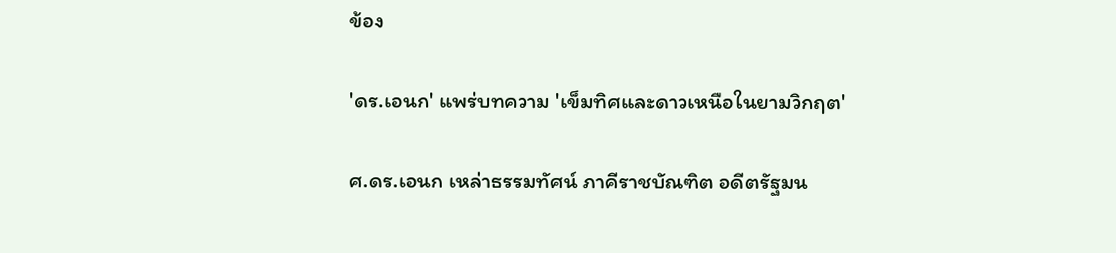ข้อง

'ดร.เอนก' แพร่บทความ 'เข็มทิศและดาวเหนือในยามวิกฤต'

ศ.ดร.เอนก เหล่าธรรมทัศน์ ภาคีราชบัณฑิต อดีตรัฐมน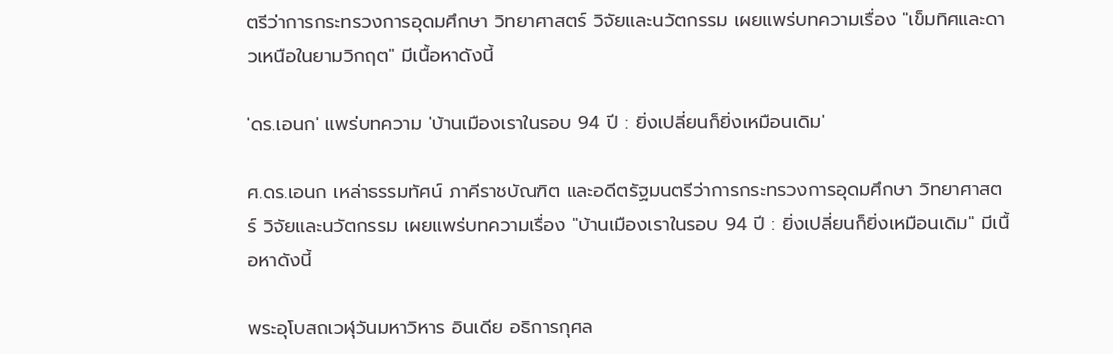ตรีว่าการกระทรวงการอุดมศึกษา วิทยาศาสตร์ วิจัยและนวัตกรรม เผยแพร่บทความเรื่อง "เข็มทิศและดาวเหนือในยามวิกฤต" มีเนื้อหาดังนี้

'ดร.เอนก' แพร่บทความ 'บ้านเมืองเราในรอบ 94 ปี : ยิ่งเปลี่ยนก็ยิ่งเหมือนเดิม'

ศ.ดร.เอนก เหล่าธรรมทัศน์ ภาคีราชบัณฑิต และอดีตรัฐมนตรีว่าการกระทรวงการอุดมศึกษา วิทยาศาสตร์ วิจัยและนวัตกรรม เผยแพร่บทความเรื่อง "บ้านเมืองเราในรอบ 94 ปี : ยิ่งเปลี่ยนก็ยิ่งเหมือนเดิม" มีเนื้อหาดังนี้

พระอุโบสถเวฬุวันมหาวิหาร อินเดีย อธิการกุศล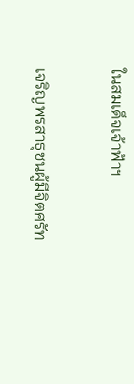ในสมเด็จเจ้าฟ้าฯ

เจริญพรสาธุชนผู้มีจิตศรัท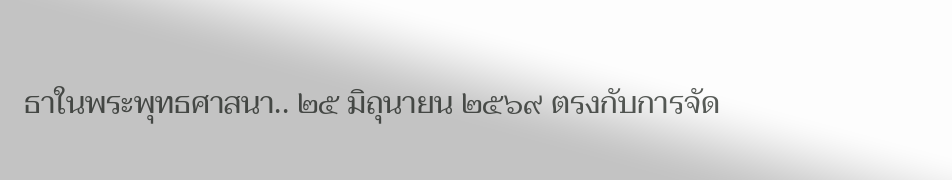ธาในพระพุทธศาสนา.. ๒๕ มิถุนายน ๒๕๖๙ ตรงกับการจัด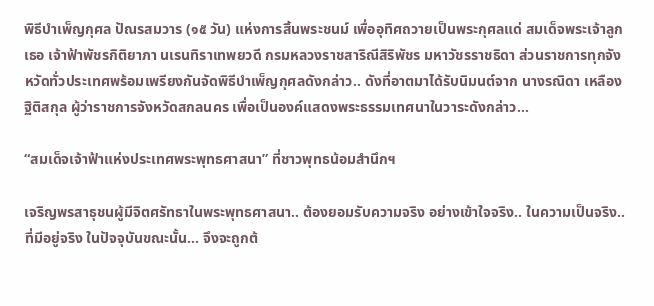พิธีบำเพ็ญกุศล ปัณรสมวาร (๑๕ วัน) แห่งการสิ้นพระชนม์ เพื่ออุทิศถวายเป็นพระกุศลแด่ สมเด็จพระเจ้าลูกเธอ เจ้าฟ้าพัชรกิติยาภา นเรนทิราเทพยวดี กรมหลวงราชสาริณีสิริพัชร มหาวัชรราชธิดา ส่วนราชการทุกจังหวัดทั่วประเทศพร้อมเพรียงกันจัดพิธีบำเพ็ญกุศลดังกล่าว.. ดังที่อาตมาได้รับนิมนต์จาก นางรณิดา เหลืองฐิติสกุล ผู้ว่าราชการจังหวัดสกลนคร เพื่อเป็นองค์แสดงพระธรรมเทศนาในวาระดังกล่าว...

“สมเด็จเจ้าฟ้าแห่งประเทศพระพุทธศาสนา” ที่ชาวพุทธน้อมสำนึกฯ

เจริญพรสาธุชนผู้มีจิตศรัทธาในพระพุทธศาสนา.. ต้องยอมรับความจริง อย่างเข้าใจจริง.. ในความเป็นจริง.. ที่มีอยู่จริง ในปัจจุบันขณะนั้น... จึงจะถูกต้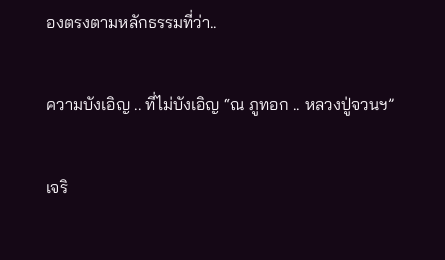องตรงตามหลักธรรมที่ว่า..

ความบังเอิญ .. ที่ไม่บังเอิญ “ณ ภูทอก .. หลวงปู่จวนฯ”

เจริ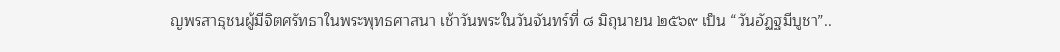ญพรสาธุชนผู้มีจิตศรัทธาในพระพุทธศาสนา เช้าวันพระในวันจันทร์ที่ ๘ มิถุนายน ๒๕๖๙ เป็น “วันอัฏฐมีบูชา”..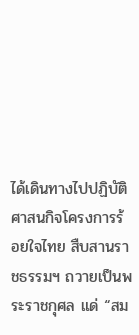ได้เดินทางไปปฏิบัติศาสนกิจโครงการร้อยใจไทย สืบสานราชธรรมฯ ถวายเป็นพระราชกุศล แด่ “สม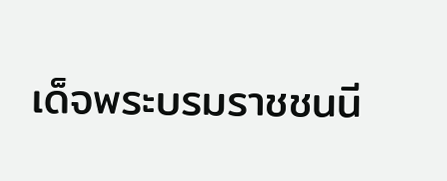เด็จพระบรมราชชนนี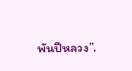พันปีหลวง”.